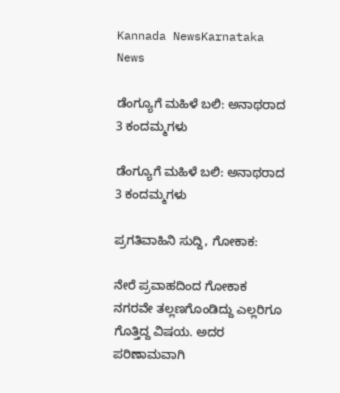Kannada NewsKarnataka News

ಡೆಂಗ್ಯೂಗೆ ಮಹಿಳೆ ಬಲಿ: ಅನಾಥರಾದ 3 ಕಂದಮ್ಮಗಳು

ಡೆಂಗ್ಯೂಗೆ ಮಹಿಳೆ ಬಲಿ: ಅನಾಥರಾದ 3 ಕಂದಮ್ಮಗಳು

ಪ್ರಗತಿವಾಹಿನಿ ಸುದ್ದಿ, ಗೋಕಾಕ:

ನೇರೆ ಪ್ರವಾಹದಿಂದ ಗೋಕಾಕ ನಗರವೇ ತಲ್ಲಣಗೊಂಡಿದ್ದು ಎಲ್ಲರಿಗೂ ಗೊತ್ತಿದ್ದ ವಿಷಯ. ಅದರ ಪರಿಣಾಮವಾಗಿ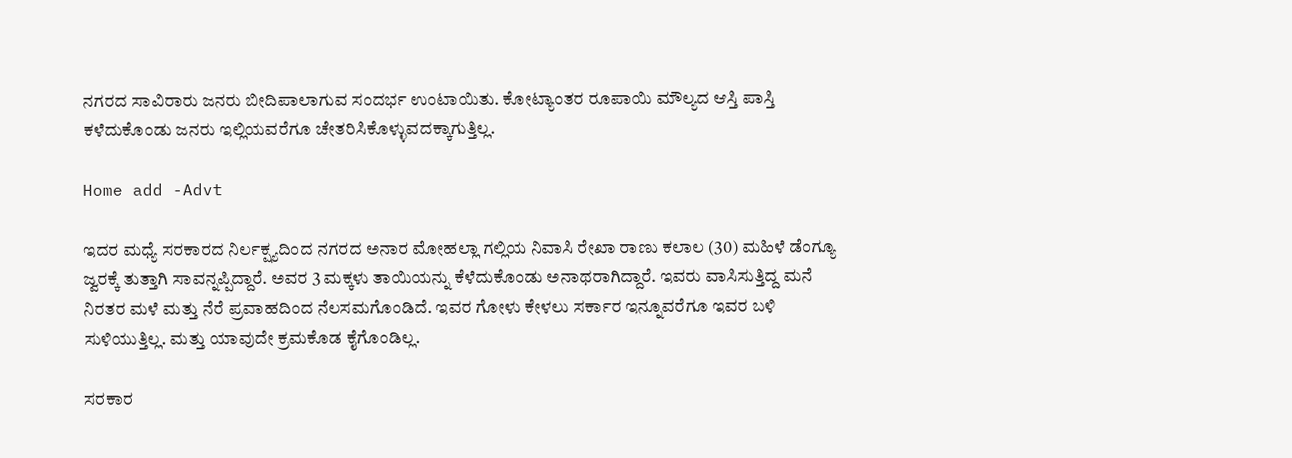ನಗರದ ಸಾವಿರಾರು ಜನರು ಬೀದಿಪಾಲಾಗುವ ಸಂದರ್ಭ ಉಂಟಾಯಿತು. ಕೋಟ್ಯಾಂತರ ರೂಪಾಯಿ ಮೌಲ್ಯದ ಆಸ್ತಿ ಪಾಸ್ತಿ ಕಳೆದುಕೊಂಡು ಜನರು ಇಲ್ಲಿಯವರೆಗೂ ಚೇತರಿಸಿಕೊಳ್ಳುವದಕ್ಕಾಗುತ್ತಿಲ್ಲ.

Home add -Advt

ಇದರ ಮಧ್ಯೆ ಸರಕಾರದ ನಿರ್ಲಕ್ಷ್ಯದಿಂದ ನಗರದ ಅನಾರ ಮೋಹಲ್ಲಾ ಗಲ್ಲಿಯ ನಿವಾಸಿ ರೇಖಾ ರಾಣು ಕಲಾಲ (30) ಮಹಿಳೆ ಡೆಂಗ್ಯೂ ಜ್ವರಕ್ಕೆ ತುತ್ತಾಗಿ ಸಾವನ್ನಪ್ಪಿದ್ದಾರೆ. ಅವರ 3 ಮಕ್ಕಳು ತಾಯಿಯನ್ನು ಕೆಳೆದುಕೊಂಡು ಅನಾಥರಾಗಿದ್ದಾರೆ. ಇವರು ವಾಸಿಸುತ್ತಿದ್ದ ಮನೆ ನಿರತರ ಮಳೆ ಮತ್ತು ನೆರೆ ಪ್ರವಾಹದಿಂದ ನೆಲಸಮಗೊಂಡಿದೆ. ಇವರ ಗೋಳು ಕೇಳಲು ಸರ್ಕಾರ ಇನ್ನೂವರೆಗೂ ಇವರ ಬಳಿ ಸುಳಿಯುತ್ತಿಲ್ಲ. ಮತ್ತು ಯಾವುದೇ ಕ್ರಮಕೊಡ ಕೈಗೊಂಡಿಲ್ಲ.

ಸರಕಾರ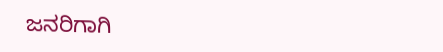ಜನರಿಗಾಗಿ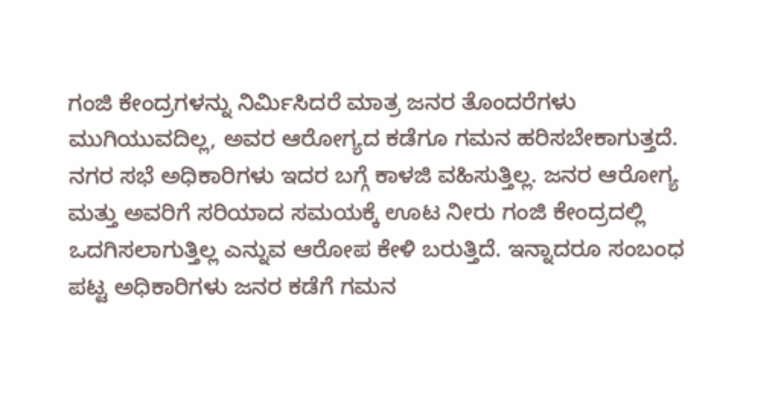ಗಂಜಿ ಕೇಂದ್ರಗಳನ್ನು ನಿರ್ಮಿಸಿದರೆ ಮಾತ್ರ ಜನರ ತೊಂದರೆಗಳು ಮುಗಿಯುವದಿಲ್ಲ, ಅವರ ಆರೋಗ್ಯದ ಕಡೆಗೂ ಗಮನ ಹರಿಸಬೇಕಾಗುತ್ತದೆ. ನಗರ ಸಭೆ ಅಧಿಕಾರಿಗಳು ಇದರ ಬಗ್ಗೆ ಕಾಳಜಿ ವಹಿಸುತ್ತಿಲ್ಲ. ಜನರ ಆರೋಗ್ಯ ಮತ್ತು ಅವರಿಗೆ ಸರಿಯಾದ ಸಮಯಕ್ಕೆ ಊಟ ನೀರು ಗಂಜಿ ಕೇಂದ್ರದಲ್ಲಿ ಒದಗಿಸಲಾಗುತ್ತಿಲ್ಲ ಎನ್ನುವ ಆರೋಪ ಕೇಳಿ ಬರುತ್ತಿದೆ. ಇನ್ನಾದರೂ ಸಂಬಂಧ ಪಟ್ಟ ಅಧಿಕಾರಿಗಳು ಜನರ ಕಡೆಗೆ ಗಮನ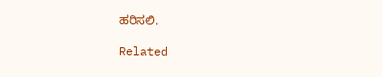ಹರಿಸಲಿ.

Related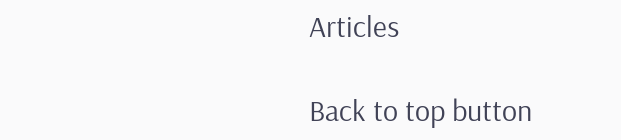Articles

Back to top button